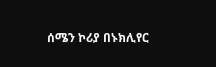ሰሜን ኮሪያ በኑክሊየር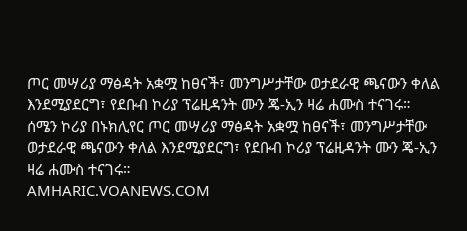ጦር መሣሪያ ማፅዳት አቋሟ ከፀናች፣ መንግሥታቸው ወታደራዊ ጫናውን ቀለል እንደሚያደርግ፣ የደቡብ ኮሪያ ፕሬዚዳንት ሙን ጄ-ኢን ዛሬ ሐሙስ ተናገሩ።
ሰሜን ኮሪያ በኑክሊየር ጦር መሣሪያ ማፅዳት አቋሟ ከፀናች፣ መንግሥታቸው ወታደራዊ ጫናውን ቀለል እንደሚያደርግ፣ የደቡብ ኮሪያ ፕሬዚዳንት ሙን ጄ-ኢን ዛሬ ሐሙስ ተናገሩ።
AMHARIC.VOANEWS.COM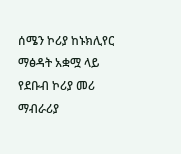ሰሜን ኮሪያ ከኑክሊየር ማፅዳት አቋሟ ላይ የደቡብ ኮሪያ መሪ ማብራሪያ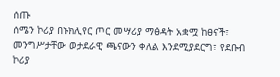ሰጡ
ሰሜን ኮሪያ በኑክሊየር ጦር መሣሪያ ማፅዳት አቋሟ ከፀናች፣ መንግሥታቸው ወታደራዊ ጫናውን ቀለል እንደሚያደርግ፣ የደቡብ ኮሪያ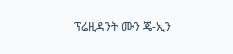ፕሬዚዳንት ሙን ጄ-ኢን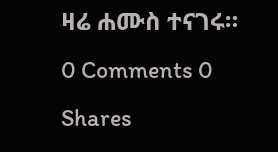ዛሬ ሐሙስ ተናገሩ።
0 Comments 0 Shares